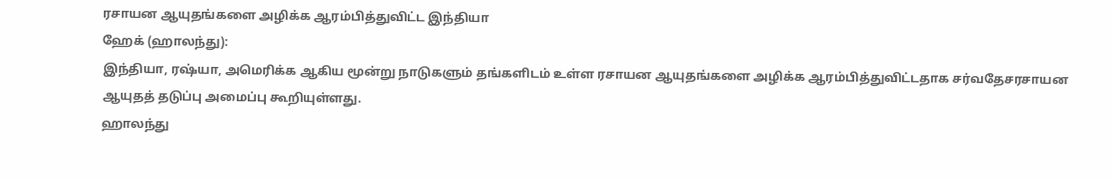ரசாயன ஆயுதங்களை அழிக்க ஆரம்பித்துவிட்ட இந்தியா
ஹேக் (ஹாலந்து):
இந்தியா, ரஷ்யா, அமெரிக்க ஆகிய மூன்று நாடுகளும் தங்களிடம் உள்ள ரசாயன ஆயுதங்களை அழிக்க ஆரம்பித்துவிட்டதாக சர்வதேசரசாயன ஆயுதத் தடுப்பு அமைப்பு கூறியுள்ளது.
ஹாலந்து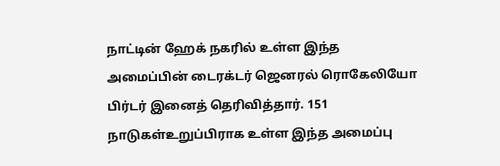நாட்டின் ஹேக் நகரில் உள்ள இந்த அமைப்பின் டைரக்டர் ஜெனரல் ரொகேலியோ பிர்டர் இனைத் தெரிவித்தார். 151 நாடுகள்உறுப்பிராக உள்ள இந்த அமைப்பு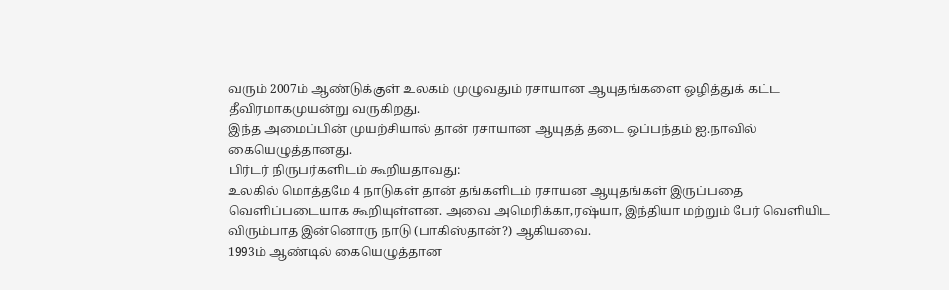வரும் 2007ம் ஆண்டுக்குள் உலகம் முழுவதும் ரசாயான ஆயுதங்களை ஒழித்துக் கட்ட தீவிரமாகமுயன்று வருகிறது.
இந்த அமைப்பின் முயற்சியால் தான் ரசாயான ஆயுதத் தடை ஒப்பந்தம் ஐ.நாவில் கையெழுத்தானது.
பிர்டர் நிருபர்களிடம் கூறியதாவது:
உலகில் மொத்தமே 4 நாடுகள் தான் தங்களிடம் ரசாயன ஆயுதங்கள் இருப்பதை வெளிப்படையாக கூறியுள்ளன. அவை அமெரிக்கா,ரஷ்யா, இந்தியா மற்றும் பேர் வெளியிட விரும்பாத இன்னொரு நாடு (பாகிஸ்தான்?) ஆகியவை.
1993ம் ஆண்டில் கையெழுத்தான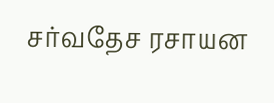சர்வதேச ரசாயன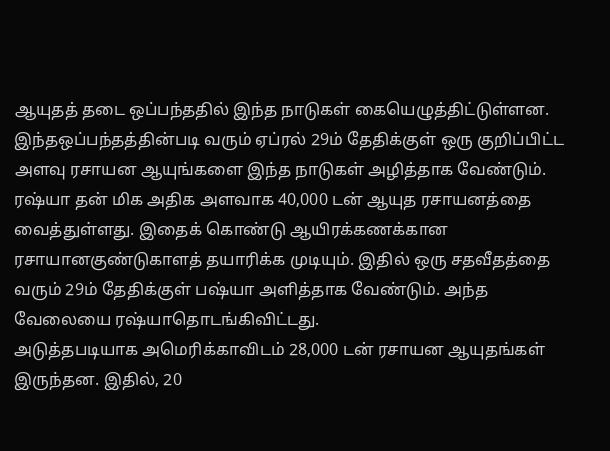ஆயுதத் தடை ஒப்பந்ததில் இந்த நாடுகள் கையெழுத்திட்டுள்ளன. இந்தஒப்பந்தத்தின்படி வரும் ஏப்ரல் 29ம் தேதிக்குள் ஒரு குறிப்பிட்ட அளவு ரசாயன ஆயுங்களை இந்த நாடுகள் அழித்தாக வேண்டும்.
ரஷ்யா தன் மிக அதிக அளவாக 40,000 டன் ஆயுத ரசாயனத்தை வைத்துள்ளது. இதைக் கொண்டு ஆயிரக்கணக்கான ரசாயானகுண்டுகாளத் தயாரிக்க முடியும். இதில் ஒரு சதவீதத்தை வரும் 29ம் தேதிக்குள் பஷ்யா அளித்தாக வேண்டும். அந்த வேலையை ரஷ்யாதொடங்கிவிட்டது.
அடுத்தபடியாக அமெரிக்காவிடம் 28,000 டன் ரசாயன ஆயுதங்கள் இருந்தன. இதில், 20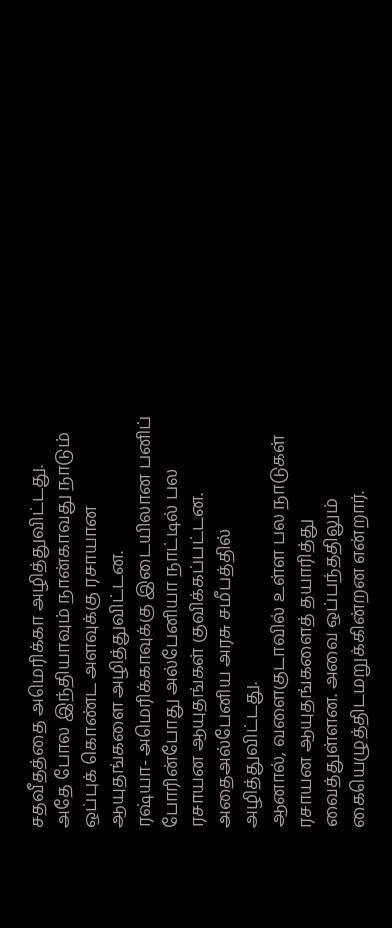சதவீதத்தை அமெரிக்கா அழித்துவிட்டது.
அதே போல இந்தியாவும் நான்காவது நாடும் ஒப்புக் கொண்ட அளவுக்கு ரசாயான ஆயுதங்களை அழித்துவிட்டன.
ரஷ்யா- அமெரிக்காவுக்கு இடையிலான பனிப் போரின்போது அல்பேனியா நாட்டில் பல ரசாயன ஆயுதங்கள் குவிக்கப்பட்டன. அதைஅல்பேனிய அரசு சமீபத்தில் அழித்துவிட்டது.
ஆனால், வளைகுடாவில் உள்ள பல நாடுகள் ரசாயன ஆயுதங்களைத் தயாரித்து வைத்துள்ளன. அவை ஒப்பந்ததிலும் கையெழுத்திடமறுக்கின்றன என்றார்.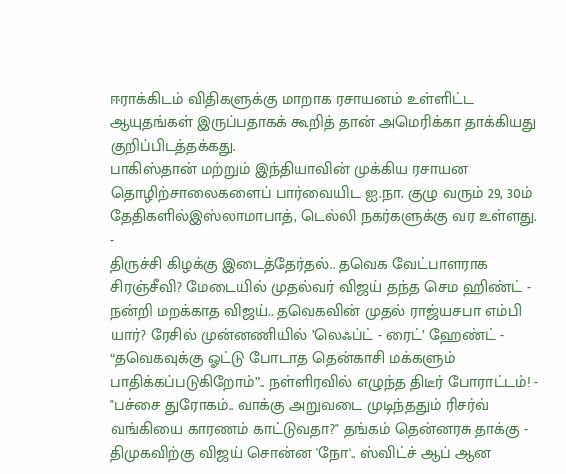ஈராக்கிடம் விதிகளுக்கு மாறாக ரசாயனம் உள்ளிட்ட ஆயுதங்கள் இருப்பதாகக் கூறித் தான் அமெரிக்கா தாக்கியது குறிப்பிடத்தக்கது.
பாகிஸ்தான் மற்றும் இந்தியாவின் முக்கிய ரசாயன தொழிற்சாலைகளைப் பார்வையிட ஐ.நா. குழு வரும் 29, 30ம் தேதிகளில்இஸ்லாமாபாத், டெல்லி நகர்களுக்கு வர உள்ளது.
-
திருச்சி கிழக்கு இடைத்தேர்தல்.. தவெக வேட்பாளராக சிரஞ்சீவி? மேடையில் முதல்வர் விஜய் தந்த செம ஹிண்ட் -
நன்றி மறக்காத விஜய்.. தவெகவின் முதல் ராஜ்யசபா எம்பி யார்? ரேசில் முன்னணியில் ’லெஃப்ட் - ரைட்’ ஹேண்ட் -
“தவெகவுக்கு ஓட்டு போடாத தென்காசி மக்களும் பாதிக்கப்படுகிறோம்”.. நள்ளிரவில் எழுந்த திடீர் போராட்டம்! -
"பச்சை துரோகம்.. வாக்கு அறுவடை முடிந்ததும் ரிசர்வ் வங்கியை காரணம் காட்டுவதா?" தங்கம் தென்னரசு தாக்கு -
திமுகவிற்கு விஜய் சொன்ன 'நோ'.. ஸ்விட்ச் ஆப் ஆன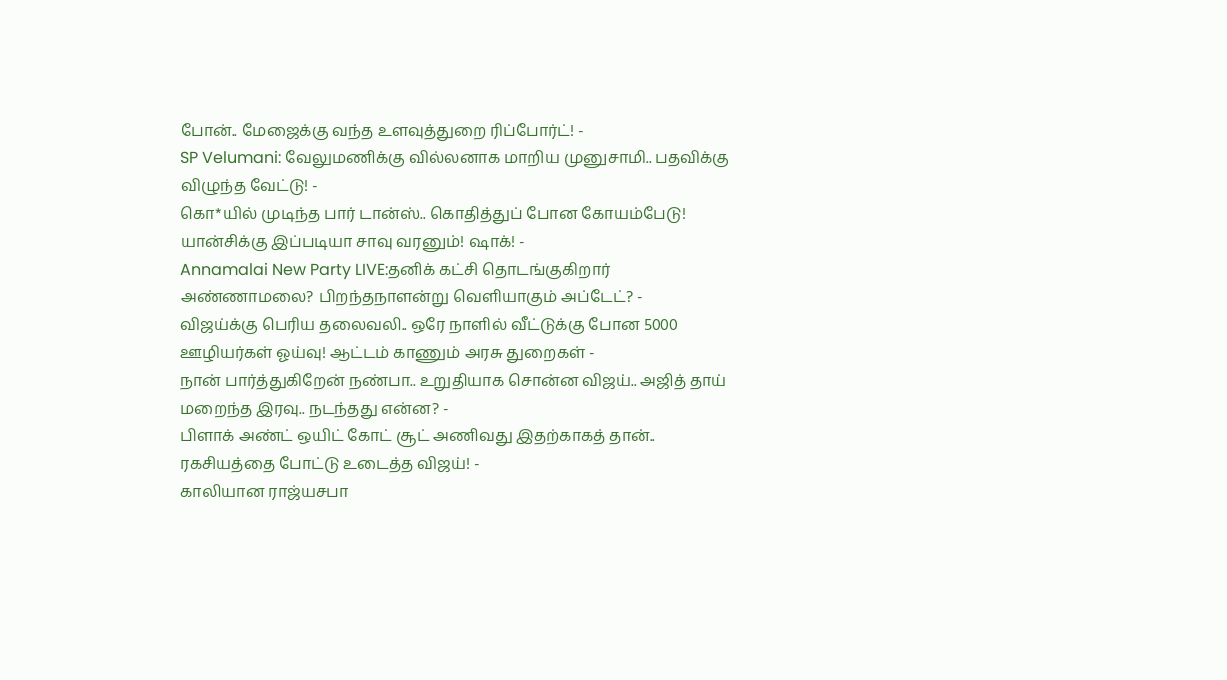போன்.. மேஜைக்கு வந்த உளவுத்துறை ரிப்போர்ட்! -
SP Velumani: வேலுமணிக்கு வில்லனாக மாறிய முனுசாமி.. பதவிக்கு விழுந்த வேட்டு! -
கொ*யில் முடிந்த பார் டான்ஸ்.. கொதித்துப் போன கோயம்பேடு! யான்சிக்கு இப்படியா சாவு வரனும்! ஷாக்! -
Annamalai New Party LIVE:தனிக் கட்சி தொடங்குகிறார் அண்ணாமலை? பிறந்தநாளன்று வெளியாகும் அப்டேட்? -
விஜய்க்கு பெரிய தலைவலி.. ஒரே நாளில் வீட்டுக்கு போன 5000 ஊழியர்கள் ஓய்வு! ஆட்டம் காணும் அரசு துறைகள் -
நான் பார்த்துகிறேன் நண்பா.. உறுதியாக சொன்ன விஜய்.. அஜித் தாய் மறைந்த இரவு.. நடந்தது என்ன? -
பிளாக் அண்ட் ஒயிட் கோட் சூட் அணிவது இதற்காகத் தான்.. ரகசியத்தை போட்டு உடைத்த விஜய்! -
காலியான ராஜ்யசபா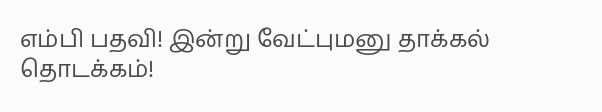எம்பி பதவி! இன்று வேட்புமனு தாக்கல் தொடக்கம்!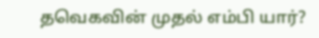தவெகவின் முதல் எம்பி யார்?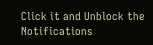Click it and Unblock the Notifications